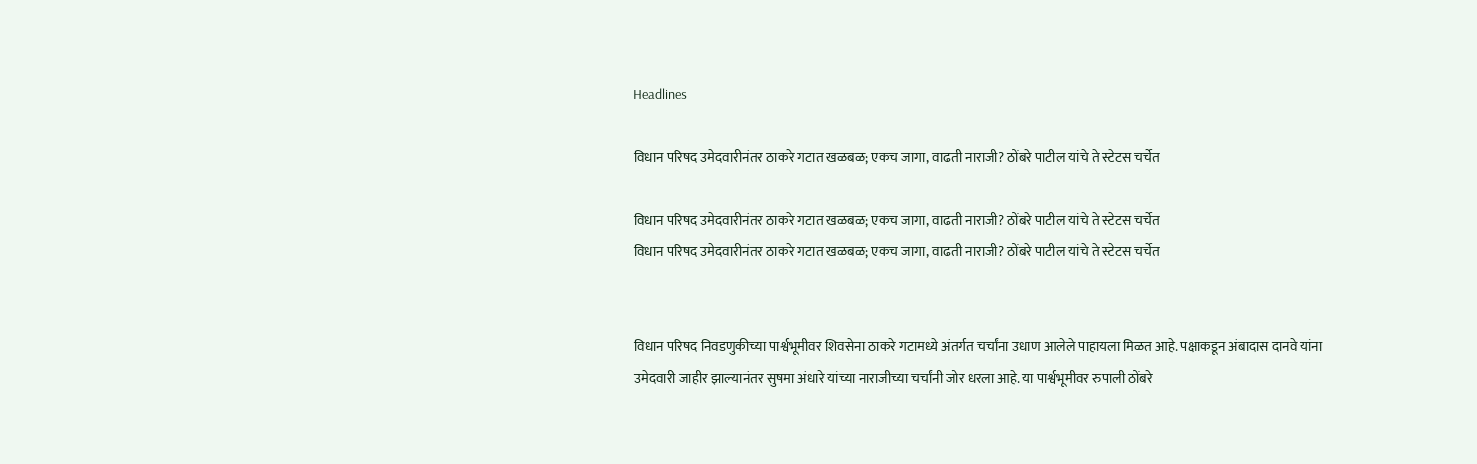Headlines

विधान परिषद उमेदवारीनंतर ठाकरे गटात खळबळ; एकच जागा, वाढती नाराजी? ठोंबरे पाटील यांचे ते स्टेटस चर्चेत

विधान परिषद उमेदवारीनंतर ठाकरे गटात खळबळ; एकच जागा, वाढती नाराजी? ठोंबरे पाटील यांचे ते स्टेटस चर्चेत
विधान परिषद उमेदवारीनंतर ठाकरे गटात खळबळ; एकच जागा, वाढती नाराजी? ठोंबरे पाटील यांचे ते स्टेटस चर्चेत


विधान परिषद निवडणुकीच्या पार्श्वभूमीवर शिवसेना ठाकरे गटामध्ये अंतर्गत चर्चांना उधाण आलेले पाहायला मिळत आहे. पक्षाकडून अंबादास दानवे यांना उमेदवारी जाहीर झाल्यानंतर सुषमा अंधारे यांच्या नाराजीच्या चर्चांनी जोर धरला आहे. या पार्श्वभूमीवर रुपाली ठोंबरे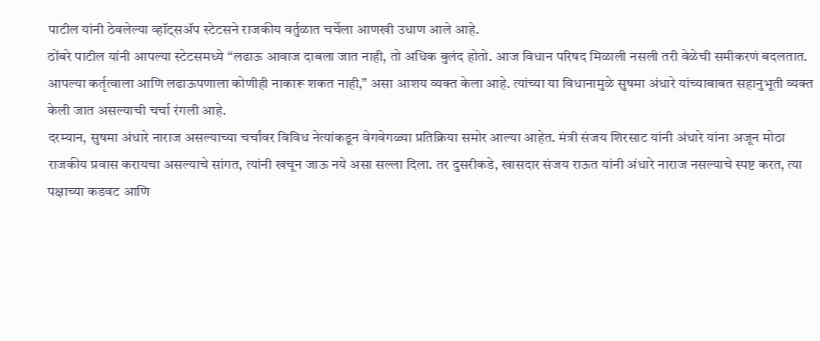पाटील यांनी ठेवलेल्या व्हॉट्सॲप स्टेटसने राजकीय वर्तुळात चर्चेला आणखी उधाण आले आहे.
ठोंबरे पाटील यांनी आपल्या स्टेटसमध्ये “लढाऊ आवाज दाबला जात नाही, तो अधिक बुलंद होतो. आज विधान परिषद मिळाली नसली तरी वेळेची समीकरणं बदलतात. आपल्या कर्तृत्वाला आणि लढाऊपणाला कोणीही नाकारू शकत नाही,” असा आशय व्यक्त केला आहे. त्यांच्या या विधानामुळे सुषमा अंधारे यांच्याबाबत सहानुभूती व्यक्त केली जात असल्याची चर्चा रंगली आहे.
दरम्यान, सुषमा अंधारे नाराज असल्याच्या चर्चांवर विविध नेत्यांकडून वेगवेगळ्या प्रतिक्रिया समोर आल्या आहेत. मंत्री संजय शिरसाट यांनी अंधारे यांना अजून मोठा राजकीय प्रवास करायचा असल्याचे सांगत, त्यांनी खचून जाऊ नये असा सल्ला दिला. तर दुसरीकडे, खासदार संजय राऊत यांनी अंधारे नाराज नसल्याचे स्पष्ट करत, त्या पक्षाच्या कडवट आणि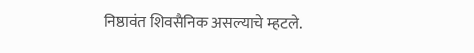निष्ठावंत शिवसैनिक असल्याचे म्हटले.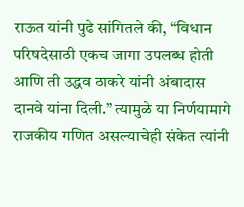राऊत यांनी पुढे सांगितले की, “विधान परिषदेसाठी एकच जागा उपलब्ध होती आणि ती उद्धव ठाकरे यांनी अंबादास दानवे यांना दिली.” त्यामुळे या निर्णयामागे राजकीय गणित असल्याचेही संकेत त्यांनी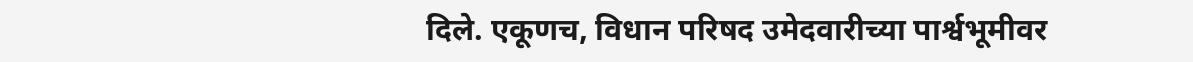दिले. एकूणच, विधान परिषद उमेदवारीच्या पार्श्वभूमीवर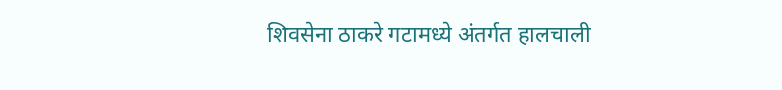शिवसेना ठाकरे गटामध्ये अंतर्गत हालचाली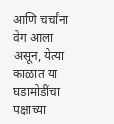आणि चर्चांना वेग आला असून, येत्या काळात या घडामोडींचा पक्षाच्या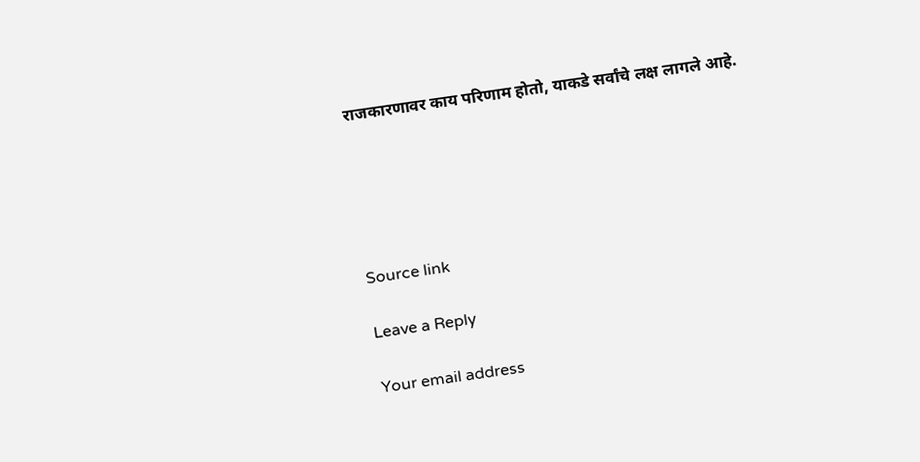राजकारणावर काय परिणाम होतो, याकडे सर्वांचे लक्ष लागले आहे.





Source link

Leave a Reply

Your email address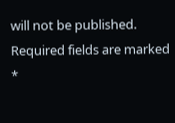will not be published. Required fields are marked *